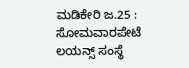ಮಡಿಕೇರಿ ಜ.25 : ಸೋಮವಾರಪೇಟೆ ಲಯನ್ಸ್ ಸಂಸ್ಥೆ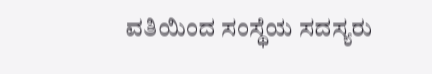ವತಿಯಿಂದ ಸಂಸ್ಥೆಯ ಸದಸ್ಯರು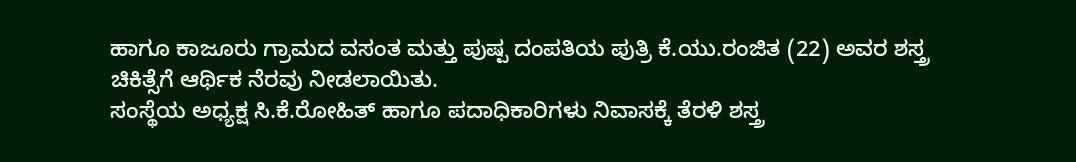ಹಾಗೂ ಕಾಜೂರು ಗ್ರಾಮದ ವಸಂತ ಮತ್ತು ಪುಷ್ಪ ದಂಪತಿಯ ಪುತ್ರಿ ಕೆ.ಯು.ರಂಜಿತ (22) ಅವರ ಶಸ್ತ್ರ ಚಿಕಿತ್ಸೆಗೆ ಆರ್ಥಿಕ ನೆರವು ನೀಡಲಾಯಿತು.
ಸಂಸ್ಥೆಯ ಅಧ್ಯಕ್ಷ ಸಿ.ಕೆ.ರೋಹಿತ್ ಹಾಗೂ ಪದಾಧಿಕಾರಿಗಳು ನಿವಾಸಕ್ಕೆ ತೆರಳಿ ಶಸ್ತ್ರ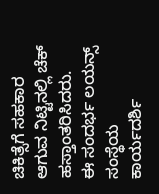ಚಿಕಿತ್ಸೆಗೆ ಸಹಕಾರ ಆಗುವ ನಿಟ್ಟಿನಲ್ಲಿ ಚೆಕ್ ಹಸ್ತಾಂತರಿಸಿದರು.
ಈ ಸಂದರ್ಭ ಲಯನ್ಸ್ ಸಂಸ್ಥೆಯ ಕಾರ್ಯದರ್ಶಿ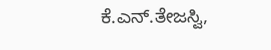ಕೆ.ಎನ್.ತೇಜಸ್ವಿ,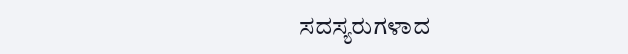ಸದಸ್ಯರುಗಳಾದ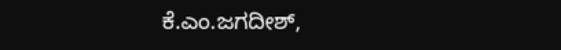ಕೆ.ಎಂ.ಜಗದೀಶ್,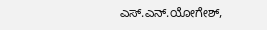ಎಸ್.ಎನ್.ಯೋಗೇಶ್,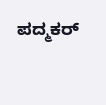ಪದ್ಮಕರ್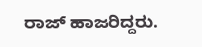ರಾಜ್ ಹಾಜರಿದ್ದರು.